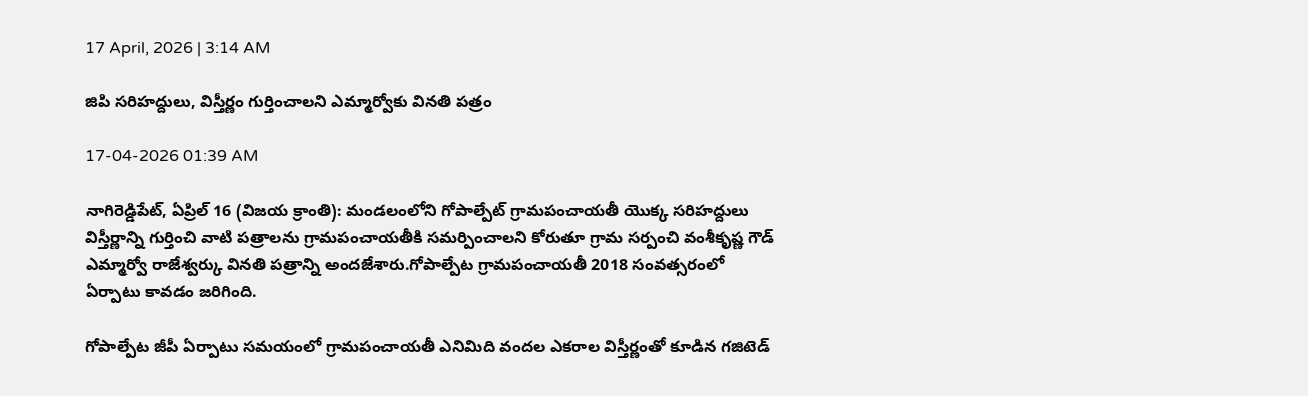17 April, 2026 | 3:14 AM

జిపి సరిహద్దులు, విస్తీర్ణం గుర్తించాలని ఎమ్మార్వోకు వినతి పత్రం

17-04-2026 01:39 AM

నాగిరెడ్డిపేట్, ఏప్రిల్ 16 (విజయ క్రాంతి): మండలంలోని గోపాల్పేట్ గ్రామపంచాయతీ యొక్క సరిహద్దులు విస్తీర్ణాన్ని గుర్తించి వాటి పత్రాలను గ్రామపంచాయతీకి సమర్పించాలని కోరుతూ గ్రామ సర్పంచి వంశీకృష్ణ గౌడ్ ఎమ్మార్వో రాజేశ్వర్కు వినతి పత్రాన్ని అందజేశారు.గోపాల్పేట గ్రామపంచాయతీ 2018 సంవత్సరంలో ఏర్పాటు కావడం జరిగింది.

గోపాల్పేట జీపీ ఏర్పాటు సమయంలో గ్రామపంచాయతీ ఎనిమిది వందల ఎకరాల విస్తీర్ణంతో కూడిన గజిటెడ్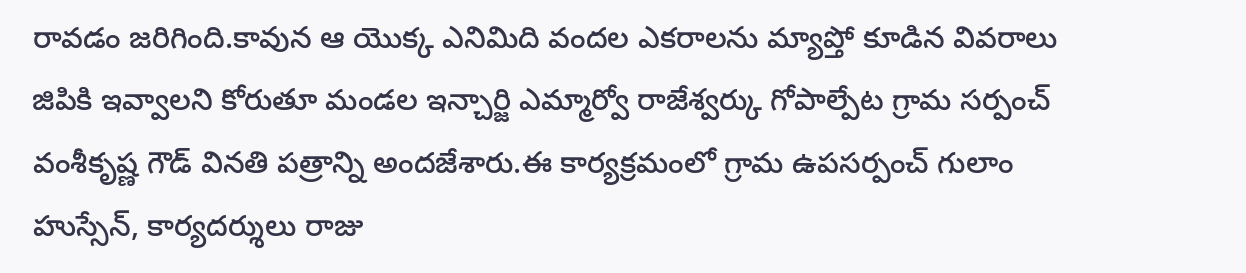రావడం జరిగింది.కావున ఆ యొక్క ఎనిమిది వందల ఎకరాలను మ్యాప్తో కూడిన వివరాలు జిపికి ఇవ్వాలని కోరుతూ మండల ఇన్చార్జి ఎమ్మార్వో రాజేశ్వర్కు గోపాల్పేట గ్రామ సర్పంచ్ వంశీకృష్ణ గౌడ్ వినతి పత్రాన్ని అందజేశారు.ఈ కార్యక్రమంలో గ్రామ ఉపసర్పంచ్ గులాం హుస్సేన్, కార్యదర్శులు రాజు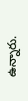ఉన్నారు.